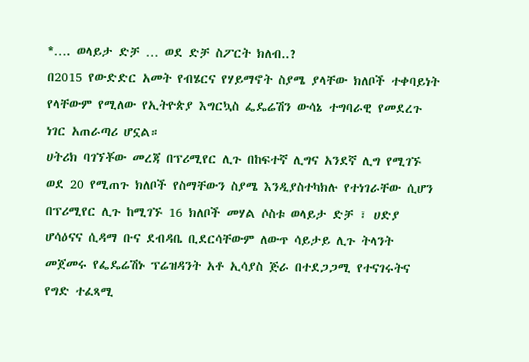*…. ወላይታ ድቻ … ወደ ድቻ ስፖርት ክለብ..?
በ2015 የውድድር አመት የብሄርና የሃይማኖት ስያሜ ያላቸው ክለቦች ተቀባይነት የላቸውም የሚለው የኢትዮጵያ እግርኳስ ፌዴሬሽን ውሳኔ ተግባራዊ የመደረጉ ነገር አጠራጣሪ ሆኗል።
ሀትሪክ ባገኘቾው መረጃ በፕሪሚየር ሊጉ በከፍተኛ ሊግና አንደኛ ሊግ የሚገኙ ወደ 20 የሚጠጉ ክለቦች የስማቸውን ስያሜ እንዲያስተካክሉ የተነገራቸው ሲሆን በፕሪሚየር ሊጉ ከሚገኙ 16 ክለቦች መሃል ሶስቱ ወላይታ ድቻ ፣ ሀድያ ሆሳዕናና ሲዳማ ቡና ደብዳቤ ቢደርሳቸውም ለውጥ ሳይታይ ሊጉ ትላንት መጀመሩ የፌዴሬሽኑ ፕሬዝዳንት አቶ ኢሳያስ ጅራ በተደጋጋሚ የተናገሩትና የግድ ተፈጻሚ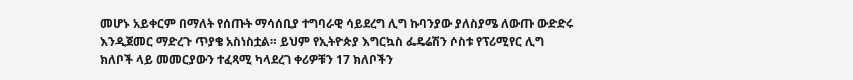መሆኑ አይቀርም በማለት የሰጡት ማሳሰቢያ ተግባራዊ ሳይደረግ ሊግ ኩባንያው ያለስያሜ ለውጡ ውድድሩ እንዲጀመር ማድረጉ ጥያቄ አስነስቷል። ይህም የኢትዮጵያ እግርኳስ ፌዴሬሽን ሶስቱ የፕሪሚየር ሊግ ክለቦች ላይ መመርያውን ተፈጻሚ ካላደረገ ቀሪዎቹን 17 ክለቦችን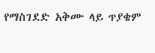የማስገደድ አቅሙ ላይ ጥያቄም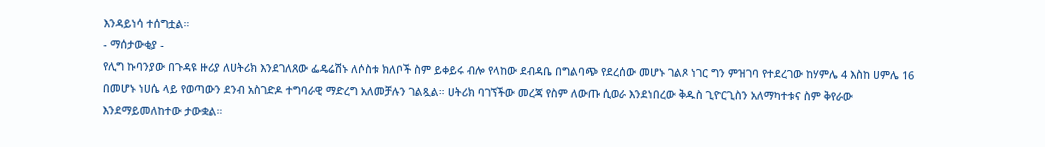እንዳይነሳ ተሰግቷል።
- ማሰታውቂያ -
የሊግ ኩባንያው በጉዳዩ ዙሪያ ለሀትሪክ እንደገለጸው ፌዴሬሽኑ ለሶስቱ ክለቦች ስም ይቀይሩ ብሎ የላከው ደብዳቤ በግልባጭ የደረሰው መሆኑ ገልጾ ነገር ግን ምዝገባ የተደረገው ከሃምሌ 4 እስከ ሀምሌ 16 በመሆኑ ነሀሴ ላይ የወጣውን ደንብ አስገድዶ ተግባራዊ ማድረግ አለመቻሉን ገልጿል። ሀትሪክ ባገኘችው መረጃ የስም ለውጡ ሲወራ እንደነበረው ቅዱስ ጊዮርጊስን አለማካተቱና ስም ቅየራው እንደማይመለከተው ታውቋል።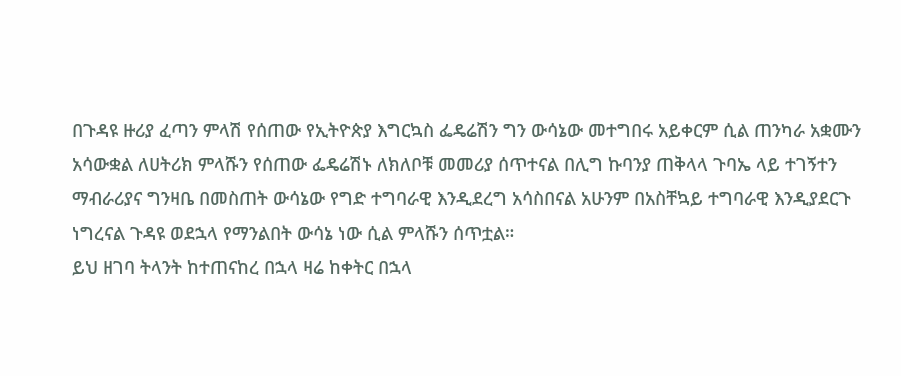በጉዳዩ ዙሪያ ፈጣን ምላሽ የሰጠው የኢትዮጵያ እግርኳስ ፌዴሬሽን ግን ውሳኔው መተግበሩ አይቀርም ሲል ጠንካራ አቋሙን አሳውቋል ለሀትሪክ ምላሹን የሰጠው ፌዴሬሽኑ ለክለቦቹ መመሪያ ሰጥተናል በሊግ ኩባንያ ጠቅላላ ጉባኤ ላይ ተገኝተን ማብራሪያና ግንዛቤ በመስጠት ውሳኔው የግድ ተግባራዊ እንዲደረግ አሳስበናል አሁንም በአስቸኳይ ተግባራዊ እንዲያደርጉ ነግረናል ጉዳዩ ወደኋላ የማንልበት ውሳኔ ነው ሲል ምላሹን ሰጥቷል።
ይህ ዘገባ ትላንት ከተጠናከረ በኋላ ዛሬ ከቀትር በኋላ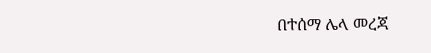በተሰማ ሌላ መረጃ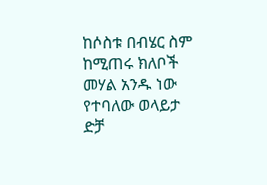ከሶስቱ በብሄር ስም ከሚጠሩ ክለቦች መሃል አንዱ ነው የተባለው ወላይታ ድቻ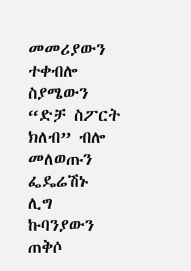መመሪያውን ተቀብሎ ስያሜውን “ድቻ ስፖርት ክለብ” ብሎ መለወጡን ፌዴሬሽኑ ሊግ ኩባንያውን ጠቅሶ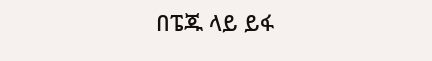በፔጁ ላይ ይፋ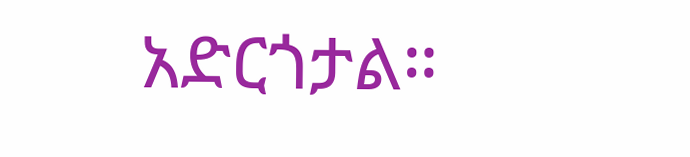አድርጎታል።